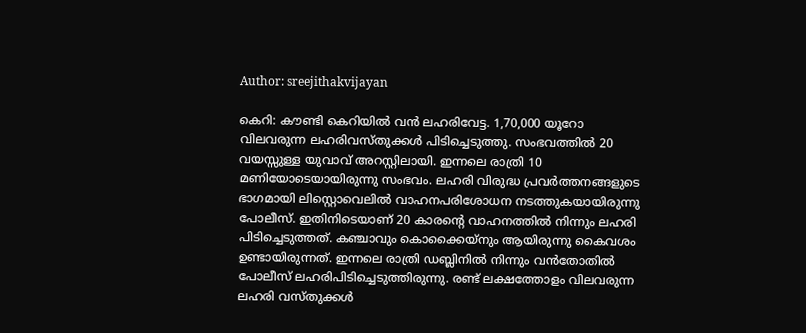Author: sreejithakvijayan

കെറി: കൗണ്ടി കെറിയിൽ വൻ ലഹരിവേട്ട. 1,70,000 യൂറോ വിലവരുന്ന ലഹരിവസ്തുക്കൾ പിടിച്ചെടുത്തു. സംഭവത്തിൽ 20 വയസ്സുള്ള യുവാവ് അറസ്റ്റിലായി. ഇന്നലെ രാത്രി 10 മണിയോടെയായിരുന്നു സംഭവം. ലഹരി വിരുദ്ധ പ്രവർത്തനങ്ങളുടെ ഭാഗമായി ലിസ്റ്റൊവെലിൽ വാഹനപരിശോധന നടത്തുകയായിരുന്നു പോലീസ്. ഇതിനിടെയാണ് 20 കാരന്റെ വാഹനത്തിൽ നിന്നും ലഹരി പിടിച്ചെടുത്തത്. കഞ്ചാവും കൊക്കൈയ്‌നും ആയിരുന്നു കൈവശം ഉണ്ടായിരുന്നത്. ഇന്നലെ രാത്രി ഡബ്ലിനിൽ നിന്നും വൻതോതിൽ പോലീസ് ലഹരിപിടിച്ചെടുത്തിരുന്നു. രണ്ട് ലക്ഷത്തോളം വിലവരുന്ന ലഹരി വസ്തുക്കൾ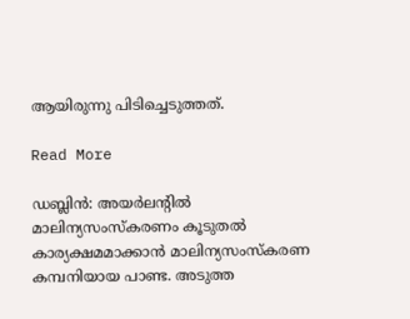ആയിരുന്നു പിടിച്ചെടുത്തത്.

Read More

ഡബ്ലിൻ: അയർലന്റിൽ മാലിന്യസംസ്‌കരണം കൂടുതൽ കാര്യക്ഷമമാക്കാൻ മാലിന്യസംസ്‌കരണ കമ്പനിയായ പാണ്ട. അടുത്ത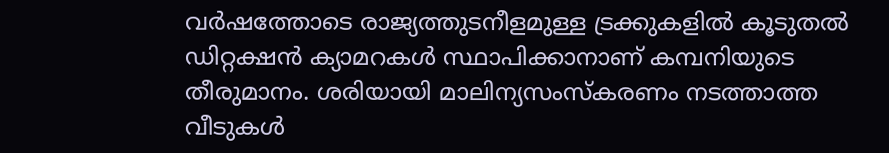വർഷത്തോടെ രാജ്യത്തുടനീളമുള്ള ട്രക്കുകളിൽ കൂടുതൽ ഡിറ്റക്ഷൻ ക്യാമറകൾ സ്ഥാപിക്കാനാണ് കമ്പനിയുടെ തീരുമാനം. ശരിയായി മാലിന്യസംസ്‌കരണം നടത്താത്ത വീടുകൾ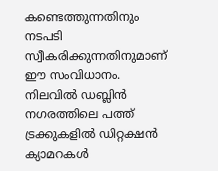കണ്ടെത്തുന്നതിനും നടപടി സ്വീകരിക്കുന്നതിനുമാണ് ഈ സംവിധാനം. നിലവിൽ ഡബ്ലിൻ നഗരത്തിലെ പത്ത് ട്രക്കുകളിൽ ഡിറ്റക്ഷൻ ക്യാമറകൾ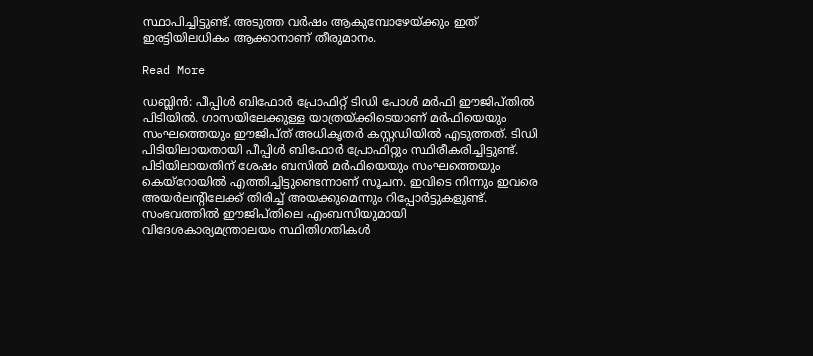സ്ഥാപിച്ചിട്ടുണ്ട്. അടുത്ത വർഷം ആകുമ്പോഴേയ്ക്കും ഇത് ഇരട്ടിയിലധികം ആക്കാനാണ് തീരുമാനം.

Read More

ഡബ്ലിൻ: പീപ്പിൾ ബിഫോർ പ്രോഫിറ്റ് ടിഡി പോൾ മർഫി ഈജിപ്തിൽ പിടിയിൽ. ഗാസയിലേക്കുള്ള യാത്രയ്ക്കിടെയാണ് മർഫിയെയും സംഘത്തെയും ഈജിപ്ത് അധികൃതർ കസ്റ്റഡിയിൽ എടുത്തത്. ടിഡി പിടിയിലായതായി പീപ്പിൾ ബിഫോർ പ്രോഫിറ്റും സ്ഥിരീകരിച്ചിട്ടുണ്ട്. പിടിയിലായതിന് ശേഷം ബസിൽ മർഫിയെയും സംഘത്തെയും കെയ്‌റോയിൽ എത്തിച്ചിട്ടുണ്ടെന്നാണ് സൂചന. ഇവിടെ നിന്നും ഇവരെ അയർലന്റിലേക്ക് തിരിച്ച് അയക്കുമെന്നും റിപ്പോർട്ടുകളുണ്ട്. സംഭവത്തിൽ ഈജിപ്തിലെ എംബസിയുമായി വിദേശകാര്യമന്ത്രാലയം സ്ഥിതിഗതികൾ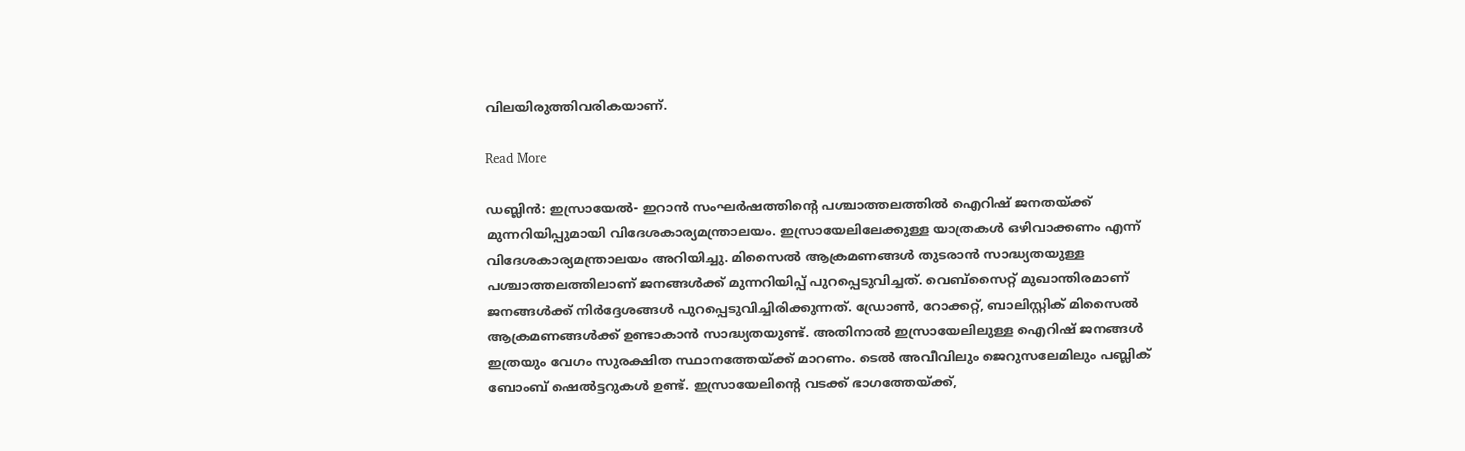വിലയിരുത്തിവരികയാണ്.

Read More

ഡബ്ലിൻ: ഇസ്രായേൽ- ഇറാൻ സംഘർഷത്തിന്റെ പശ്ചാത്തലത്തിൽ ഐറിഷ് ജനതയ്ക്ക് മുന്നറിയിപ്പുമായി വിദേശകാര്യമന്ത്രാലയം. ഇസ്രായേലിലേക്കുള്ള യാത്രകൾ ഒഴിവാക്കണം എന്ന് വിദേശകാര്യമന്ത്രാലയം അറിയിച്ചു. മിസൈൽ ആക്രമണങ്ങൾ തുടരാൻ സാദ്ധ്യതയുള്ള പശ്ചാത്തലത്തിലാണ് ജനങ്ങൾക്ക് മുന്നറിയിപ്പ് പുറപ്പെടുവിച്ചത്. വെബ്‌സൈറ്റ് മുഖാന്തിരമാണ് ജനങ്ങൾക്ക് നിർദ്ദേശങ്ങൾ പുറപ്പെടുവിച്ചിരിക്കുന്നത്. ഡ്രോൺ, റോക്കറ്റ്, ബാലിസ്റ്റിക് മിസൈൽ ആക്രമണങ്ങൾക്ക് ഉണ്ടാകാൻ സാദ്ധ്യതയുണ്ട്. അതിനാൽ ഇസ്രായേലിലുള്ള ഐറിഷ് ജനങ്ങൾ ഇത്രയും വേഗം സുരക്ഷിത സ്ഥാനത്തേയ്ക്ക് മാറണം. ടെൽ അവീവിലും ജെറുസലേമിലും പബ്ലിക് ബോംബ് ഷെൽട്ടറുകൾ ഉണ്ട്. ഇസ്രായേലിന്റെ വടക്ക് ഭാഗത്തേയ്ക്ക്,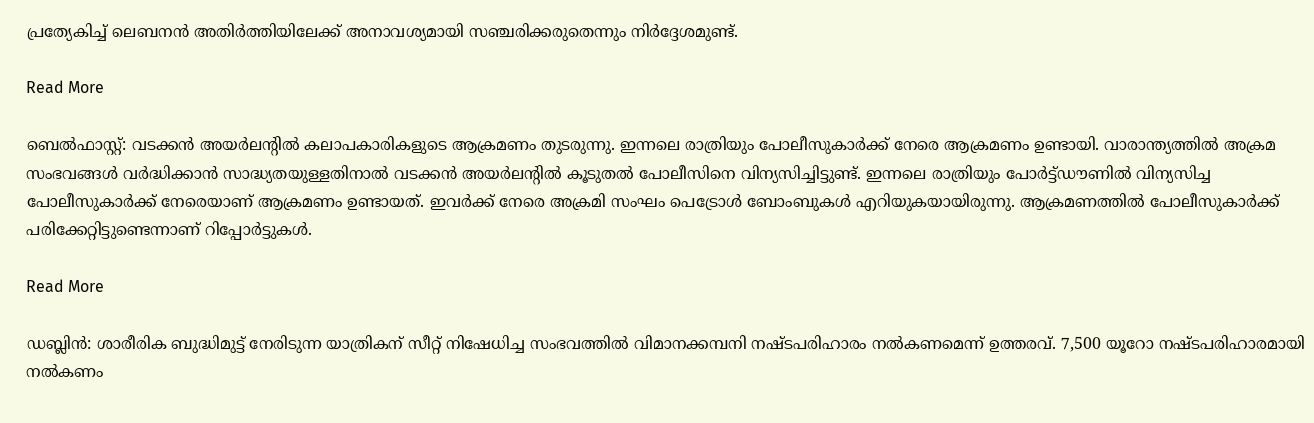പ്രത്യേകിച്ച് ലെബനൻ അതിർത്തിയിലേക്ക് അനാവശ്യമായി സഞ്ചരിക്കരുതെന്നും നിർദ്ദേശമുണ്ട്.

Read More

ബെൽഫാസ്റ്റ്: വടക്കൻ അയർലന്റിൽ കലാപകാരികളുടെ ആക്രമണം തുടരുന്നു. ഇന്നലെ രാത്രിയും പോലീസുകാർക്ക് നേരെ ആക്രമണം ഉണ്ടായി. വാരാന്ത്യത്തിൽ അക്രമ സംഭവങ്ങൾ വർദ്ധിക്കാൻ സാദ്ധ്യതയുള്ളതിനാൽ വടക്കൻ അയർലന്റിൽ കൂടുതൽ പോലീസിനെ വിന്യസിച്ചിട്ടുണ്ട്. ഇന്നലെ രാത്രിയും പോർട്ട്ഡൗണിൽ വിന്യസിച്ച പോലീസുകാർക്ക് നേരെയാണ് ആക്രമണം ഉണ്ടായത്. ഇവർക്ക് നേരെ അക്രമി സംഘം പെട്രോൾ ബോംബുകൾ എറിയുകയായിരുന്നു. ആക്രമണത്തിൽ പോലീസുകാർക്ക് പരിക്കേറ്റിട്ടുണ്ടെന്നാണ് റിപ്പോർട്ടുകൾ.

Read More

ഡബ്ലിൻ: ശാരീരിക ബുദ്ധിമുട്ട് നേരിടുന്ന യാത്രികന് സീറ്റ് നിഷേധിച്ച സംഭവത്തിൽ വിമാനക്കമ്പനി നഷ്ടപരിഹാരം നൽകണമെന്ന് ഉത്തരവ്. 7,500 യൂറോ നഷ്ടപരിഹാരമായി നൽകണം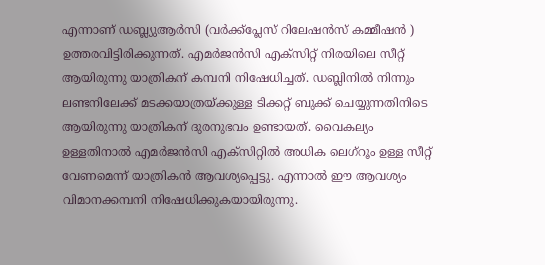എന്നാണ് ഡബ്ല്യുആർസി (വർക്ക്‌പ്ലേസ് റിലേഷൻസ് കമ്മീഷൻ ) ഉത്തരവിട്ടിരിക്കുന്നത്. എമർജൻസി എക്‌സിറ്റ് നിരയിലെ സീറ്റ് ആയിരുന്നു യാത്രികന് കമ്പനി നിഷേധിച്ചത്. ഡബ്ലിനിൽ നിന്നും ലണ്ടനിലേക്ക് മടക്കയാത്രയ്ക്കുള്ള ടിക്കറ്റ് ബുക്ക് ചെയ്യുന്നതിനിടെ ആയിരുന്നു യാത്രികന് ദുരനുഭവം ഉണ്ടായത്. വൈകല്യം ഉള്ളതിനാൽ എമർജൻസി എക്‌സിറ്റിൽ അധിക ലെഗ്‌റൂം ഉള്ള സീറ്റ് വേണമെന്ന് യാത്രികൻ ആവശ്യപ്പെട്ടു. എന്നാൽ ഈ ആവശ്യം വിമാനക്കമ്പനി നിഷേധിക്കുകയായിരുന്നു.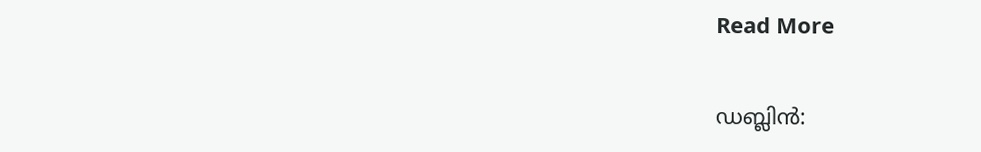Read More

ഡബ്ലിൻ: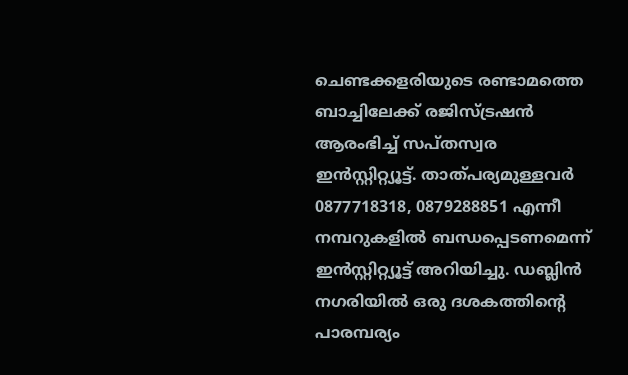ചെണ്ടക്കളരിയുടെ രണ്ടാമത്തെ ബാച്ചിലേക്ക് രജിസ്ട്രഷൻ ആരംഭിച്ച് സപ്തസ്വര ഇൻസ്റ്റിറ്റ്യൂട്ട്. താത്പര്യമുള്ളവർ 0877718318, 0879288851 എന്നീ നമ്പറുകളിൽ ബന്ധപ്പെടണമെന്ന് ഇൻസ്റ്റിറ്റ്യൂട്ട് അറിയിച്ചു. ഡബ്ലിൻ നഗരിയിൽ ഒരു ദശകത്തിന്റെ പാരമ്പര്യം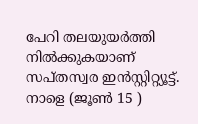പേറി തലയുയർത്തി നിൽക്കുകയാണ് സപ്തസ്വര ഇൻസ്റ്റിറ്റ്യൂട്ട്. നാളെ (ജൂൺ 15 )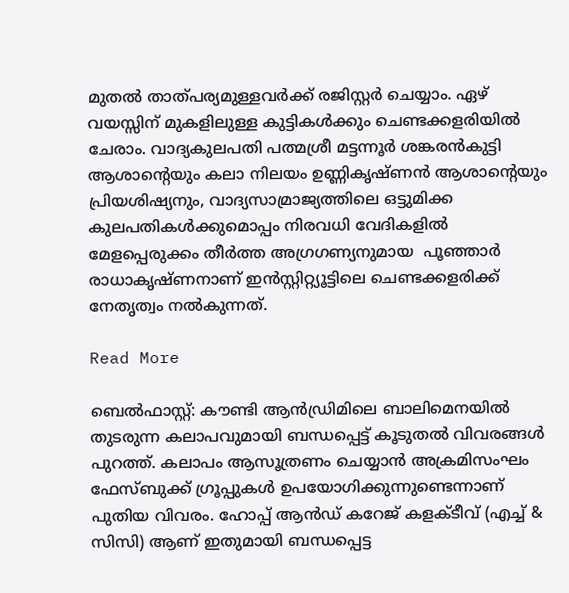മുതൽ താത്പര്യമുള്ളവർക്ക് രജിസ്റ്റർ ചെയ്യാം. ഏഴ് വയസ്സിന് മുകളിലുള്ള കുട്ടികൾക്കും ചെണ്ടക്കളരിയിൽ ചേരാം. വാദ്യകുലപതി പത്മശ്രീ മട്ടന്നൂർ ശങ്കരൻകുട്ടി ആശാന്റെയും കലാ നിലയം ഉണ്ണികൃഷ്ണൻ ആശാന്റെയും പ്രിയശിഷ്യനും, വാദ്യസാമ്രാജ്യത്തിലെ ഒട്ടുമിക്ക കുലപതികൾക്കുമൊപ്പം നിരവധി വേദികളിൽ മേളപ്പെരുക്കം തീർത്ത അഗ്രഗണ്യനുമായ  പൂഞ്ഞാർ രാധാകൃഷ്ണനാണ് ഇൻസ്റ്റിറ്റ്യൂട്ടിലെ ചെണ്ടക്കളരിക്ക് നേതൃത്വം നൽകുന്നത്.

Read More

ബെൽഫാസ്റ്റ്: കൗണ്ടി ആൻഡ്രിമിലെ ബാലിമെനയിൽ തുടരുന്ന കലാപവുമായി ബന്ധപ്പെട്ട് കൂടുതൽ വിവരങ്ങൾ പുറത്ത്. കലാപം ആസൂത്രണം ചെയ്യാൻ അക്രമിസംഘം ഫേസ്ബുക്ക് ഗ്രൂപ്പുകൾ ഉപയോഗിക്കുന്നുണ്ടെന്നാണ് പുതിയ വിവരം. ഹോപ്പ് ആൻഡ് കറേജ് കളക്ടീവ് (എച്ച് & സിസി) ആണ് ഇതുമായി ബന്ധപ്പെട്ട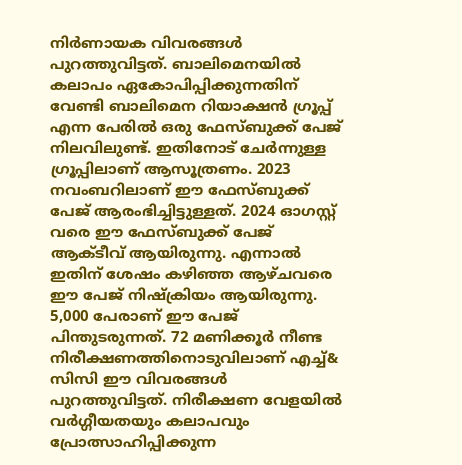നിർണായക വിവരങ്ങൾ പുറത്തുവിട്ടത്. ബാലിമെനയിൽ കലാപം ഏകോപിപ്പിക്കുന്നതിന് വേണ്ടി ബാലിമെന റിയാക്ഷൻ ഗ്രൂപ്പ് എന്ന പേരിൽ ഒരു ഫേസ്ബുക്ക് പേജ് നിലവിലുണ്ട്. ഇതിനോട് ചേർന്നുള്ള ഗ്രൂപ്പിലാണ് ആസൂത്രണം. 2023 നവംബറിലാണ് ഈ ഫേസ്ബുക്ക് പേജ് ആരംഭിച്ചിട്ടുള്ളത്. 2024 ഓഗസ്റ്റ് വരെ ഈ ഫേസ്ബുക്ക് പേജ് ആക്ടീവ് ആയിരുന്നു. എന്നാൽ ഇതിന് ശേഷം കഴിഞ്ഞ ആഴ്ചവരെ ഈ പേജ് നിഷ്‌ക്രിയം ആയിരുന്നു. 5,000 പേരാണ് ഈ പേജ് പിന്തുടരുന്നത്. 72 മണിക്കൂർ നീണ്ട നിരീക്ഷണത്തിനൊടുവിലാണ് എച്ച്& സിസി ഈ വിവരങ്ങൾ പുറത്തുവിട്ടത്. നിരീക്ഷണ വേളയിൽ വർഗ്ഗീയതയും കലാപവും പ്രോത്സാഹിപ്പിക്കുന്ന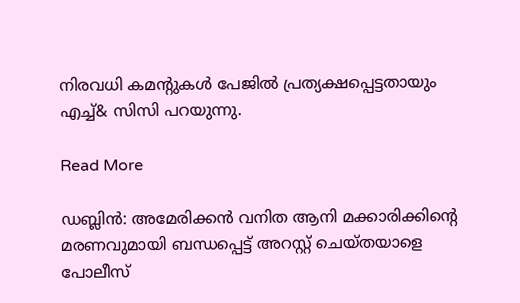നിരവധി കമന്റുകൾ പേജിൽ പ്രത്യക്ഷപ്പെട്ടതായും എച്ച്& സിസി പറയുന്നു.

Read More

ഡബ്ലിൻ: അമേരിക്കൻ വനിത ആനി മക്കാരിക്കിന്റെ  മരണവുമായി ബന്ധപ്പെട്ട് അറസ്റ്റ് ചെയ്തയാളെ പോലീസ്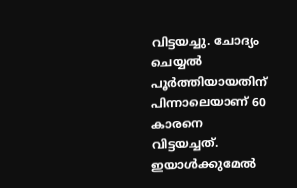വിട്ടയച്ചു. ചോദ്യം ചെയ്യൽ പൂർത്തിയായതിന് പിന്നാലെയാണ് 60 കാരനെ വിട്ടയച്ചത്. ഇയാൾക്കുമേൽ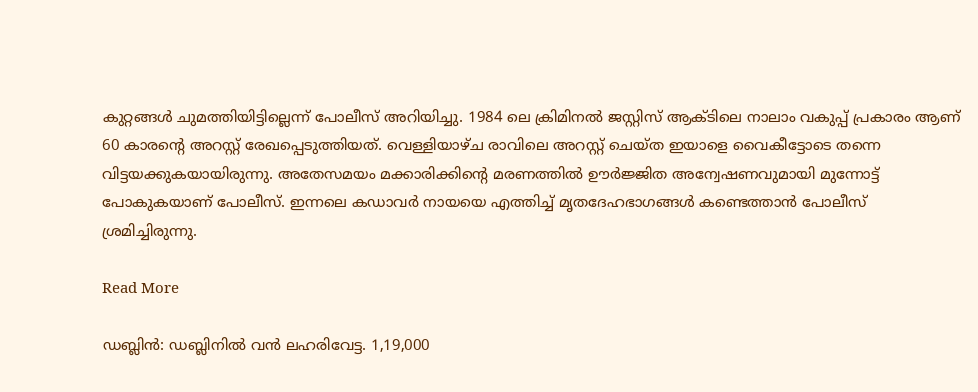കുറ്റങ്ങൾ ചുമത്തിയിട്ടില്ലെന്ന് പോലീസ് അറിയിച്ചു. 1984 ലെ ക്രിമിനൽ ജസ്റ്റിസ് ആക്ടിലെ നാലാം വകുപ്പ് പ്രകാരം ആണ് 60 കാരന്റെ അറസ്റ്റ് രേഖപ്പെടുത്തിയത്. വെള്ളിയാഴ്ച രാവിലെ അറസ്റ്റ് ചെയ്ത ഇയാളെ വൈകീട്ടോടെ തന്നെ വിട്ടയക്കുകയായിരുന്നു. അതേസമയം മക്കാരിക്കിന്റെ മരണത്തിൽ ഊർജ്ജിത അന്വേഷണവുമായി മുന്നോട്ട് പോകുകയാണ് പോലീസ്. ഇന്നലെ കഡാവർ നായയെ എത്തിച്ച് മൃതദേഹഭാഗങ്ങൾ കണ്ടെത്താൻ പോലീസ് ശ്രമിച്ചിരുന്നു.

Read More

ഡബ്ലിൻ: ഡബ്ലിനിൽ വൻ ലഹരിവേട്ട. 1,19,000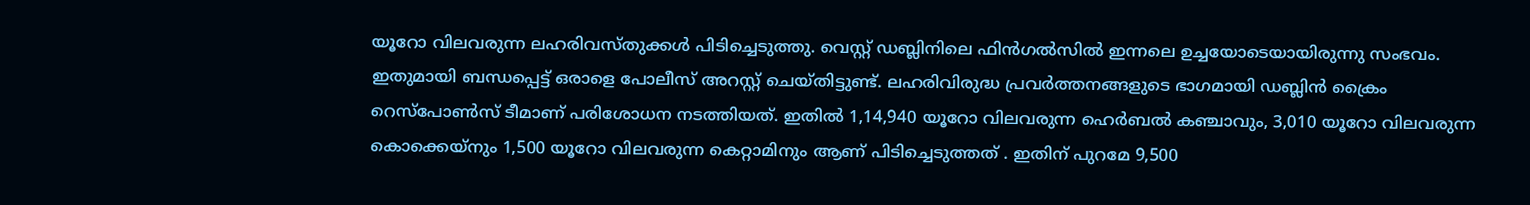യൂറോ വിലവരുന്ന ലഹരിവസ്തുക്കൾ പിടിച്ചെടുത്തു. വെസ്റ്റ് ഡബ്ലിനിലെ ഫിൻഗൽസിൽ ഇന്നലെ ഉച്ചയോടെയായിരുന്നു സംഭവം. ഇതുമായി ബന്ധപ്പെട്ട് ഒരാളെ പോലീസ് അറസ്റ്റ് ചെയ്തിട്ടുണ്ട്. ലഹരിവിരുദ്ധ പ്രവർത്തനങ്ങളുടെ ഭാഗമായി ഡബ്ലിൻ ക്രൈം റെസ്‌പോൺസ് ടീമാണ് പരിശോധന നടത്തിയത്. ഇതിൽ 1,14,940 യൂറോ വിലവരുന്ന ഹെർബൽ കഞ്ചാവും, 3,010 യൂറോ വിലവരുന്ന കൊക്കെയ്‌നും 1,500 യൂറോ വിലവരുന്ന കെറ്റാമിനും ആണ് പിടിച്ചെടുത്തത് . ഇതിന് പുറമേ 9,500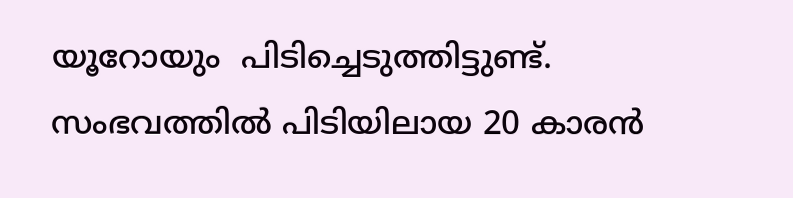യൂറോയും  പിടിച്ചെടുത്തിട്ടുണ്ട്.  സംഭവത്തിൽ പിടിയിലായ 20 കാരൻ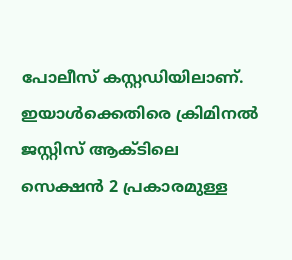പോലീസ് കസ്റ്റഡിയിലാണ്. ഇയാൾക്കെതിരെ ക്രിമിനൽ ജസ്റ്റിസ് ആക്ടിലെ സെക്ഷൻ 2 പ്രകാരമുള്ള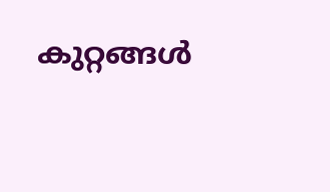കുറ്റങ്ങൾ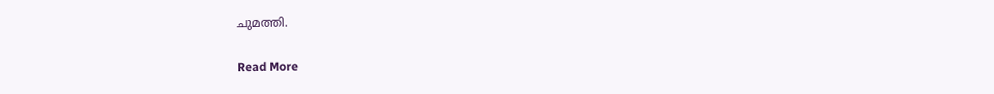ചുമത്തി.

Read More